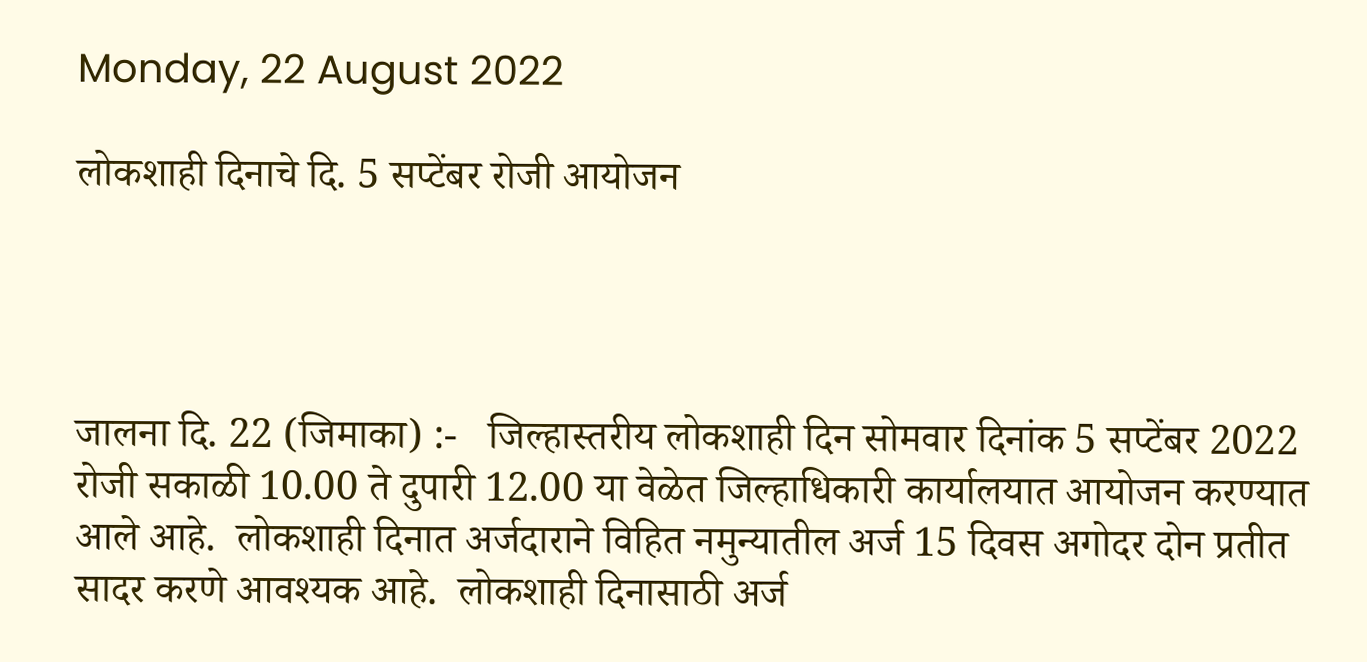Monday, 22 August 2022

लोकशाही दिनाचे दि. 5 सप्टेंबर रोजी आयोजन




जालना दि. 22 (जिमाका) :-   जिल्हास्तरीय लोकशाही दिन सोमवार दिनांक 5 सप्टेंबर 2022 रोजी सकाळी 10.00 ते दुपारी 12.00 या वेळेत जिल्हाधिकारी कार्यालयात आयोजन करण्यात आले आहे.  लोकशाही दिनात अर्जदाराने विहित नमुन्यातील अर्ज 15 दिवस अगोदर दोन प्रतीत सादर करणे आवश्यक आहे.  लोकशाही दिनासाठी अर्ज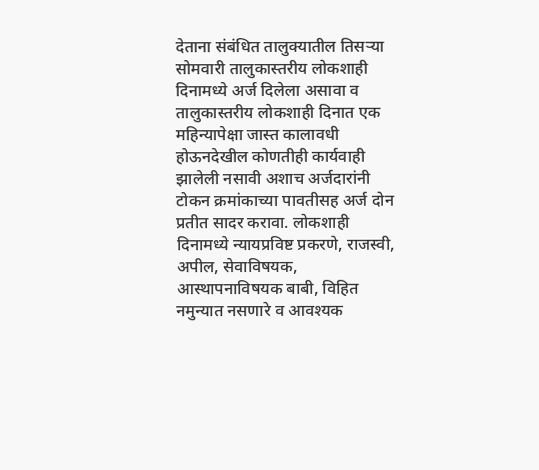देताना संबंधित तालुक्यातील तिसऱ्या सोमवारी तालुकास्तरीय लोकशाही दिनामध्ये अर्ज दिलेला असावा व तालुकास्तरीय लोकशाही दिनात एक महिन्यापेक्षा जास्त कालावधी होऊनदेखील कोणतीही कार्यवाही झालेली नसावी अशाच अर्जदारांनी टोकन क्रमांकाच्या पावतीसह अर्ज दोन प्रतीत सादर करावा. लोकशाही दिनामध्ये न्यायप्रविष्ट प्रकरणे, राजस्वी, अपील, सेवाविषयक, आस्थापनाविषयक बाबी, विहित नमुन्यात नसणारे व आवश्यक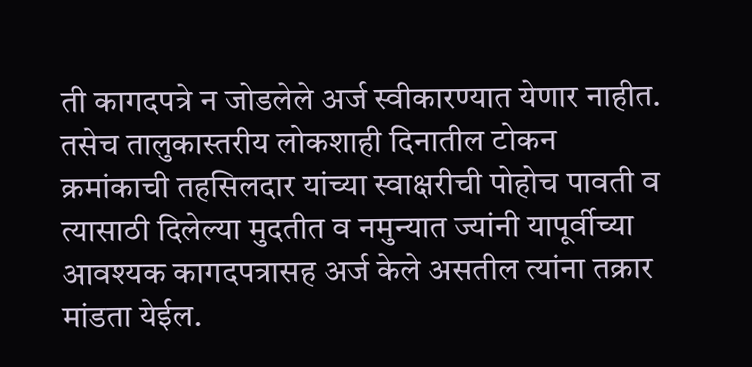ती कागदपत्रे न जोडलेले अर्ज स्वीकारण्यात येणार नाहीत. तसेच तालुकास्तरीय लोकशाही दिनातील टोकन क्रमांकाची तहसिलदार यांच्या स्वाक्षरीची पोहोच पावती व त्यासाठी दिलेल्या मुदतीत व नमुन्यात ज्यांनी यापूर्वीच्या आवश्यक कागदपत्रासह अर्ज केले असतील त्यांना तक्रार मांडता येईल.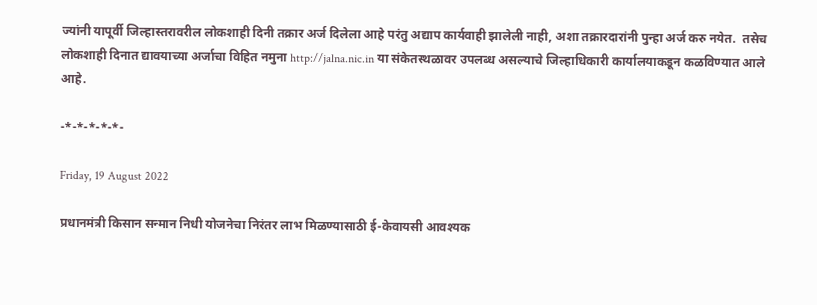ज्यांनी यापूर्वी जिल्हास्तरावरील लोकशाही दिनी तक्रार अर्ज दिलेला आहे परंतु अद्याप कार्यवाही झालेली नाही, अशा तक्रारदारांनी पुन्हा अर्ज करु नयेत.  तसेच लोकशाही दिनात द्यावयाच्या अर्जाचा विहित नमुना http://jalna.nic.in या संकेतस्थळावर उपलब्ध असल्याचे जिल्हाधिकारी कार्यालयाकडून कळविण्यात आले आहे.

-*-*-*-*-*-

Friday, 19 August 2022

प्रधानमंत्री किसान सन्मान निधी योजनेचा निरंतर लाभ मिळण्यासाठी ई-केवायसी आवश्यक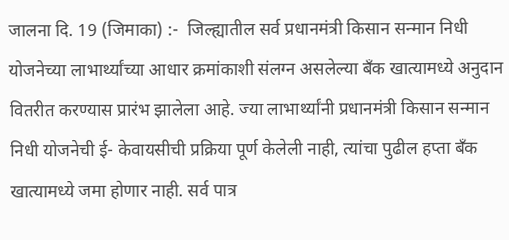जालना दि. 19 (जिमाका) :-  जिल्ह्यातील सर्व प्रधानमंत्री किसान सन्मान निधी योजनेच्या लाभार्थ्यांच्या आधार क्रमांकाशी संलग्न असलेल्या बँक खात्यामध्ये अनुदान वितरीत करण्यास प्रारंभ झालेला आहे. ज्या लाभार्थ्यांनी प्रधानमंत्री किसान सन्मान निधी योजनेची ई- केवायसीची प्रक्रिया पूर्ण केलेली नाही, त्यांचा पुढील हप्ता बँक खात्यामध्ये जमा होणार नाही. सर्व पात्र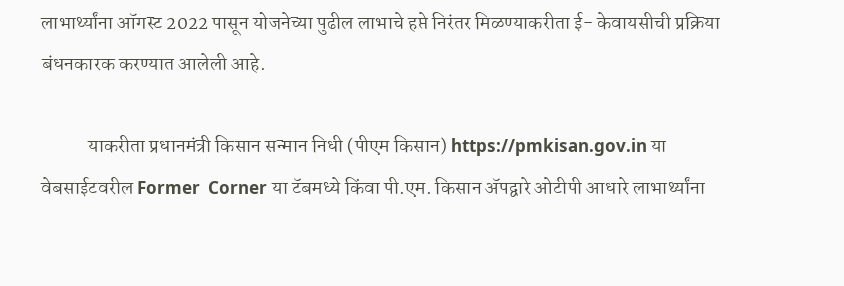लाभार्थ्यांना ऑगस्ट 2022 पासून योजनेच्या पुढील लाभाचे हप्ते निरंतर मिळण्याकरीता ई- केवायसीची प्रक्रिया बंधनकारक करण्यात आलेली आहे.

            याकरीता प्रधानमंत्री किसान सन्मान निधी (पीएम किसान) https://pmkisan.gov.in या वेबसाईटवरील Former  Corner या टॅबमध्ये किंवा पी.एम. किसान ॲपद्वारे ओटीपी आधारे लाभार्थ्यांना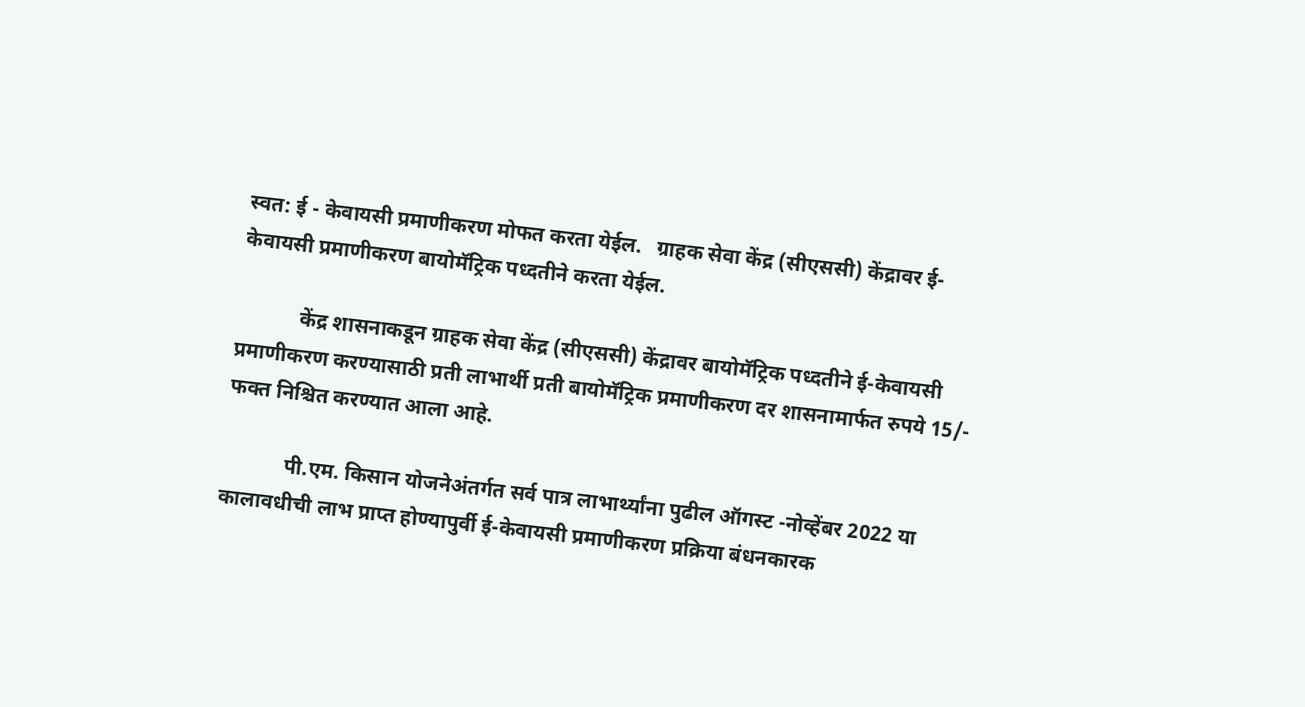स्वत: ई - केवायसी प्रमाणीकरण मोफत करता येईल.   ग्राहक सेवा केंद्र (सीएससी) केंद्रावर ई-केवायसी प्रमाणीकरण बायोमॅट्रिक पध्दतीने करता येईल.

            केंद्र शासनाकडून ग्राहक सेवा केंद्र (सीएससी) केंद्रावर बायोमॅट्रिक पध्दतीने ई-केवायसी प्रमाणीकरण करण्यासाठी प्रती लाभार्थी प्रती बायोमॅट्रिक प्रमाणीकरण दर शासनामार्फत रुपये 15/- फक्त निश्चित करण्यात आला आहे.

            पी.एम. किसान योजनेअंतर्गत सर्व पात्र लाभार्थ्यांना पुढील ऑगस्ट -नोव्हेंबर 2022 या कालावधीची लाभ प्राप्त होण्यापुर्वी ई-केवायसी प्रमाणीकरण प्रक्रिया बंधनकारक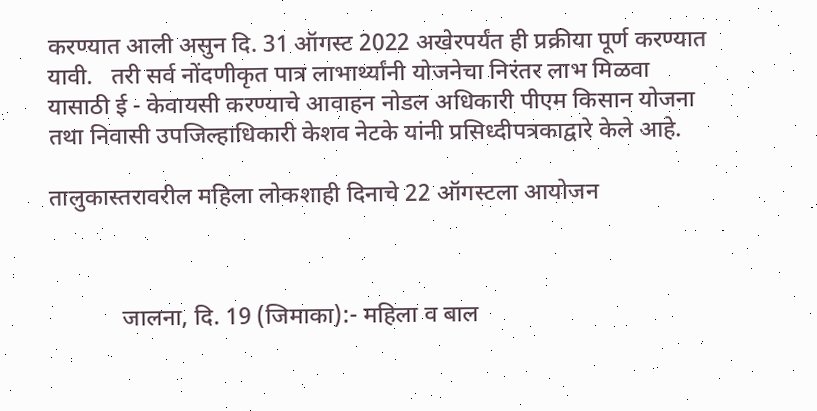करण्यात आली असुन दि. 31 ऑगस्ट 2022 अखेरपर्यंत ही प्रक्रीया पूर्ण करण्यात यावी.   तरी सर्व नोंदणीकृत पात्र लाभार्थ्यांनी योजनेचा निरंतर लाभ मिळवा यासाठी ई - केवायसी करण्याचे आवाहन नोडल अधिकारी पीएम किसान योजना तथा निवासी उपजिल्हाधिकारी केशव नेटके यांनी प्रसिध्दीपत्रकाद्वारे केले आहे.

तालुकास्तरावरील महिला लोकशाही दिनाचे 22 ऑगस्टला आयोजन



            जालना, दि. 19 (जिमाका):- महिला व बाल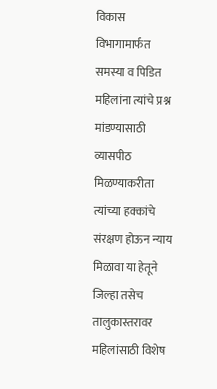विकास विभागामार्फत समस्या व पिडित महिलांना त्यांचे प्रश्न मांडण्यासाठी व्यासपीठ मिळण्याकरीता त्यांच्या हक्कांचे संरक्षण होऊन न्याय मिळावा या हेतूने जिल्हा तसेच तालुकास्तरावर महिलांसाठी विशेष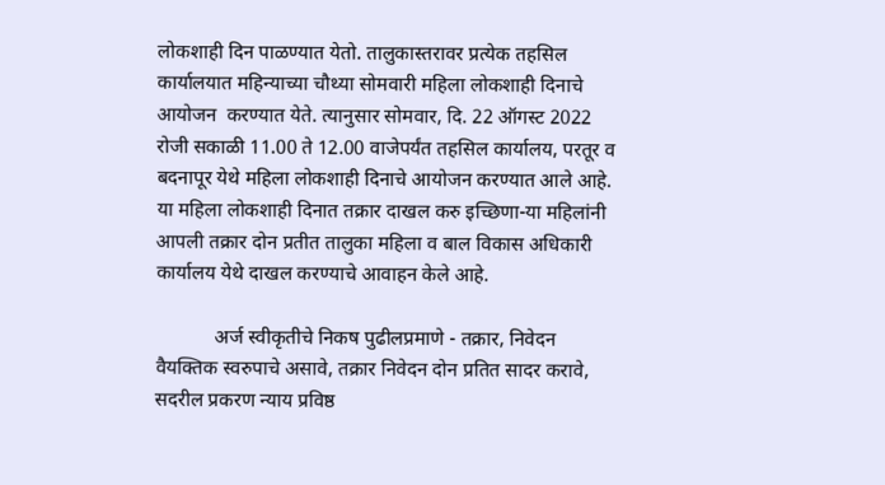लोकशाही दिन पाळण्यात येतो. तालुकास्तरावर प्रत्येक तहसिल कार्यालयात महिन्याच्या चौथ्या सोमवारी महिला लोकशाही दिनाचे आयोजन  करण्यात येते. त्यानुसार सोमवार, दि. 22 ऑगस्ट 2022 रोजी सकाळी 11.00 ते 12.00 वाजेपर्यंत तहसिल कार्यालय, परतूर व बदनापूर येथे महिला लोकशाही दिनाचे आयोजन करण्यात आले आहे.  या महिला लोकशाही दिनात तक्रार दाखल करु इच्छिणा-या महिलांनी आपली तक्रार दोन प्रतीत तालुका महिला व बाल विकास अधिकारी कार्यालय येथे दाखल करण्याचे आवाहन केले आहे.

            अर्ज स्वीकृतीचे निकष पुढीलप्रमाणे - तक्रार, निवेदन वैयक्तिक स्वरुपाचे असावे, तक्रार निवेदन दोन प्रतित सादर करावे, सदरील प्रकरण न्याय प्रविष्ठ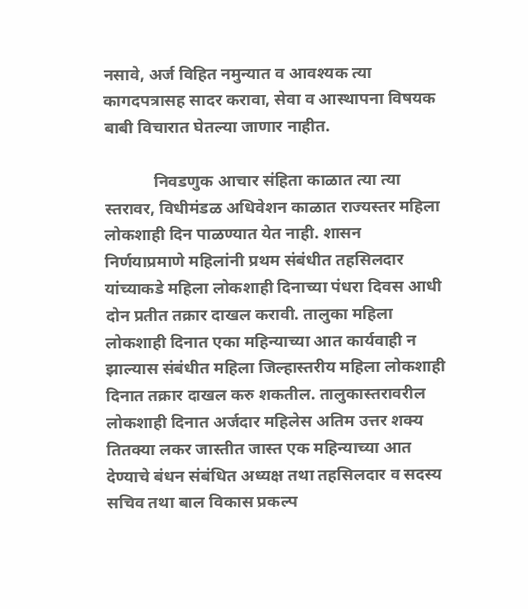नसावे, अर्ज विहित नमुन्यात व आवश्यक त्या कागदपत्रासह सादर करावा, सेवा व आस्थापना विषयक बाबी विचारात घेतल्या जाणार नाहीत.

            निवडणुक आचार संहिता काळात त्या त्या स्तरावर, विधीमंडळ अधिवेशन काळात राज्यस्तर महिला लोकशाही दिन पाळण्यात येत नाही. शासन निर्णयाप्रमाणे महिलांनी प्रथम संबंधीत तहसिलदार यांच्याकडे महिला लोकशाही दिनाच्या पंधरा दिवस आधी दोन प्रतीत तक्रार दाखल करावी. तालुका महिला लोकशाही दिनात एका महिन्याच्या आत कार्यवाही न झाल्यास संबंधीत महिला जिल्हास्तरीय महिला लोकशाही दिनात तक्रार दाखल करु शकतील. तालुकास्तरावरील लोकशाही दिनात अर्जदार महिलेस अतिम उत्तर शक्य तितक्या लकर जास्तीत जास्त एक महिन्याच्या आत देण्याचे बंधन संबंधित अध्यक्ष तथा तहसिलदार व सदस्य सचिव तथा बाल विकास प्रकल्प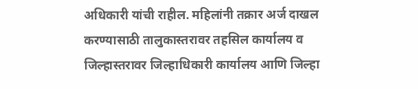अधिकारी यांची राहील. महिलांनी तक्रार अर्ज दाखल करण्यासाठी तालुकास्तरावर तहसिल कार्यालय व जिल्हास्तरावर जिल्हाधिकारी कार्यालय आणि जिल्हा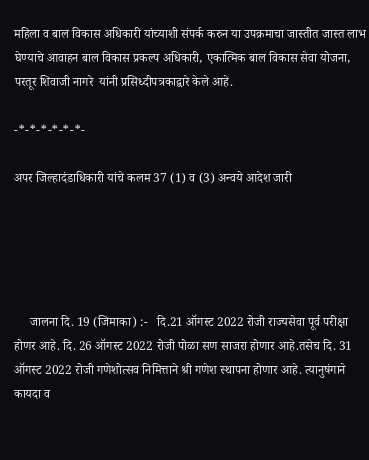महिला व बाल विकास अधिकारी यांच्याशी संपर्क करुन या उपक्रमाचा जास्तीत जास्त लाभ घेण्याचे आवाहन बाल विकास प्रकल्प अधिकारी, एकात्मिक बाल विकास सेवा योजना, परतूर शिवाजी नागरे  यांनी प्रसिध्दीपत्रकाद्वारे केले आहे.

-*-*-*-*-*-*-

अपर जिल्हादंडाधिकारी यांचे कलम 37 (1) व (3) अन्वये आदेश जारी





     जालना दि. 19 (जिमाका) :-   दि.21 ऑगस्ट 2022 रोजी राज्यसेवा पूर्व परीक्षा होणर आहे. दि. 26 ऑगस्ट 2022 रोजी पोळा सण साजरा होणार आहे.तसेच दि. 31 ऑगस्ट 2022 रोजी गणेशोत्सव निमित्ताने श्री गणेश स्थापना होणार आहे. त्यानुषंगाने कायदा व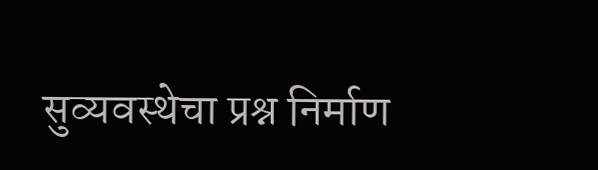सुव्यवस्थेचा प्रश्न निर्माण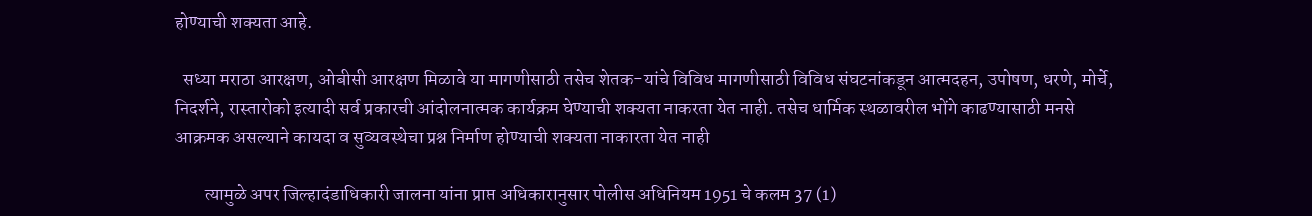होण्याची शक्यता आहे.

  सध्या मराठा आरक्षण, ओबीसी आरक्षण मिळावे या मागणीसाठी तसेच शेतक-यांचे विविध मागणीसाठी विविध संघटनांकडून आत्मदहन, उपोषण, धरणे, मोर्चे, निदर्शने, रास्तारोको इत्यादी सर्व प्रकारची आंदोलनात्मक कार्यक्रम घेण्याची शक्यता नाकरता येत नाही. तसेच धार्मिक स्थळावरील भोंगे काढण्यासाठी मनसे आक्रमक असल्याने कायदा व सुव्यवस्थेचा प्रश्न निर्माण होण्याची शक्यता नाकारता येत नाही

        त्यामुळे अपर जिल्हादंडाधिकारी जालना यांना प्राप्त अधिकारानुसार पोलीस अधिनियम 1951 चे कलम 37 (1)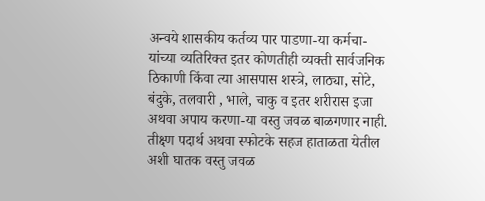अन्वये शासकीय कर्तव्य पार पाडणा-या कर्मचा-यांच्या व्यतिरिक्त इतर कोणतीही व्यक्ती सार्वजनिक ठिकाणी किंवा त्या आसपास शस्त्रे, लाठ्या, सोटे, बंदुके, तलवारी , भाले, चाकु व इतर शरीरास इजा अथवा अपाय करणा-या वस्तु जवळ बाळगणार नाही. तीक्ष्ण पदार्थ अथवा स्फोटके सहज हाताळता येतील अशी घातक वस्तु जवळ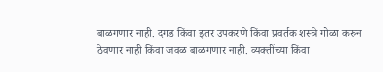बाळगणार नाही. दगड किंवा इतर उपकरणे किंवा प्रवर्तक शस्त्रे गोळा करुन ठेवणार नाही किंवा जवळ बाळगणार नाही. व्यक्तींच्या किंवा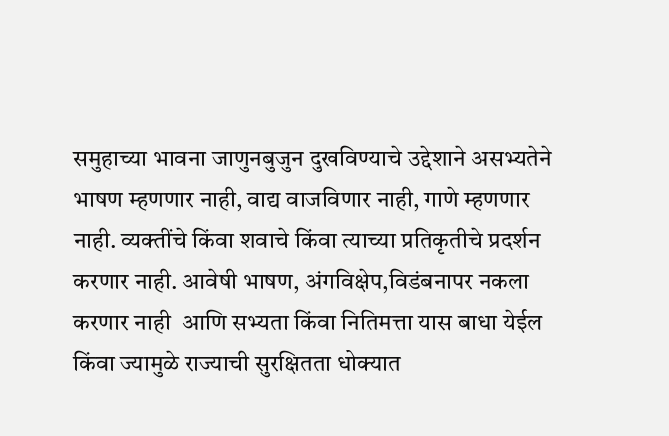समुहाच्या भावना जाणुनबुजुन दुखविण्याचे उद्देशाने असभ्यतेने भाषण म्हणणार नाही, वाद्य वाजविणार नाही, गाणे म्हणणार नाही. व्यक्तींचे किंवा शवाचे किंवा त्याच्या प्रतिकृतीचे प्रदर्शन करणार नाही. आवेषी भाषण, अंगविक्षेप,विडंबनापर नकला करणार नाही  आणि सभ्यता किंवा नितिमत्ता यास बाधा येईल किंवा ज्यामुळे राज्याची सुरक्षितता धोक्यात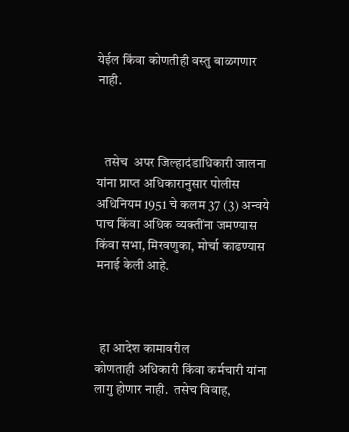येईल किंवा कोणतीही वस्तु बाळगणार नाही.



   तसेच  अपर जिल्हादंडाधिकारी जालना यांना प्राप्त अधिकारानुसार पोलीस अधिनियम 1951 चे कलम 37 (3) अन्वये  पाच किंवा अधिक व्यक्तींना जमण्यास किंवा सभा, मिरवणुका, मोर्चा काढण्यास मनाई केली आहे.



  हा आदेश कामावरील कोणताही ‍अधिकारी किंवा कर्मचारी यांना लागु होणार नाही.  तसेच विवाह,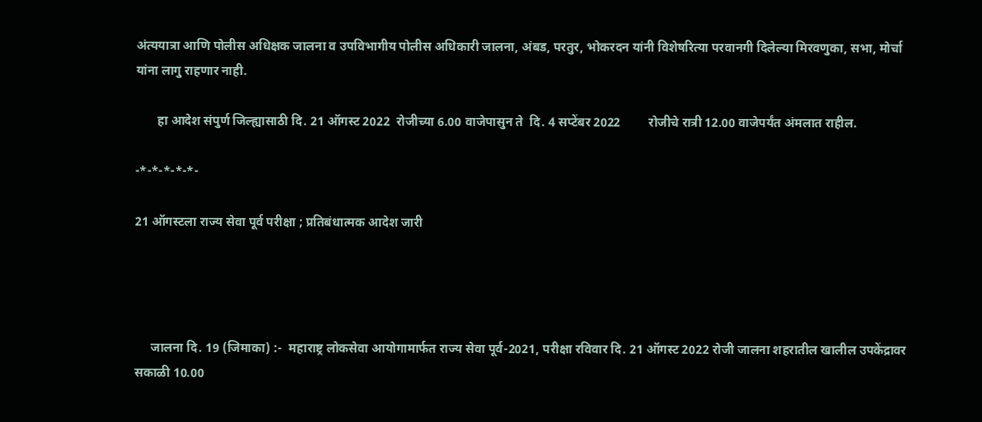अंत्ययात्रा आणि पोलीस अधिक्षक जालना व उपविभागीय पोलीस अधिकारी जालना, अंबड, परतुर, भोकरदन यांनी विशेषरित्या परवानगी दिलेल्या मिरवणुका, सभा, मोर्चा यांना लागु राहणार नाही.

       हा आदेश संपुर्ण जिल्ह्यासाठी दि. 21 ऑगस्ट 2022  रोजीच्या 6.00 वाजेपासुन ते  दि. 4 सप्टेंबर 2022         रोजीचे रात्री 12.00 वाजेपर्यंत अंमलात राहील.

-*-*-*-*-*-

21 ऑगस्टला राज्य सेवा पूर्व परीक्षा ; प्रतिबंधात्मक आदेश जारी




     जालना दि. 19 (जिमाका) :-  महाराष्ट्र लोकसेवा आयोगामार्फत राज्य सेवा पूर्व-2021, परीक्षा रविवार दि. 21 ऑगस्ट 2022 रोजी जालना शहरातील खालील उपकेंद्रावर सकाळी 10.00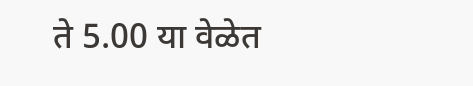ते 5.00 या वेळेत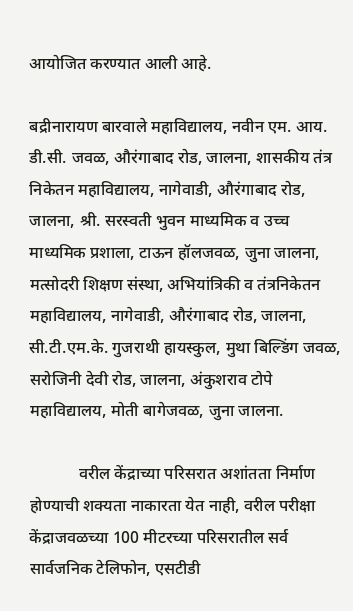आयोजित करण्यात आली आहे.

बद्रीनारायण बारवाले महाविद्यालय, नवीन एम. आय. डी.सी. जवळ, औरंगाबाद रोड, जालना, शासकीय तंत्र निकेतन महाविद्यालय, नागेवाडी, औरंगाबाद रोड, जालना, श्री. सरस्वती भुवन माध्यमिक व उच्च माध्यमिक प्रशाला, टाऊन हॉलजवळ, जुना जालना, मत्सोदरी शिक्षण संस्था, अभियांत्रिकी व तंत्रनिकेतन महाविद्यालय, नागेवाडी, औरंगाबाद रोड, जालना, सी.टी.एम.के. गुजराथी हायस्कुल, मुथा बिल्डिंग जवळ, सरोजिनी देवी रोड, जालना, अंकुशराव टोपे महाविद्यालय, मोती बागेजवळ, जुना जालना.

            वरील केंद्राच्या परिसरात अशांतता निर्माण होण्याची शक्यता नाकारता येत नाही, वरील परीक्षा केंद्राजवळच्या 100 मीटरच्या परिसरातील सर्व सार्वजनिक टेलिफोन, एसटीडी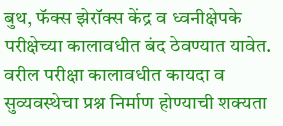बुथ, फॅक्स झेरॉक्स केंद्र व ध्वनीक्षेपके परीक्षेच्या कालावधीत बंद ठेवण्यात यावेत. वरील परीक्षा कालावधीत कायदा व सुव्यवस्थेचा प्रश्न निर्माण होण्याची शक्यता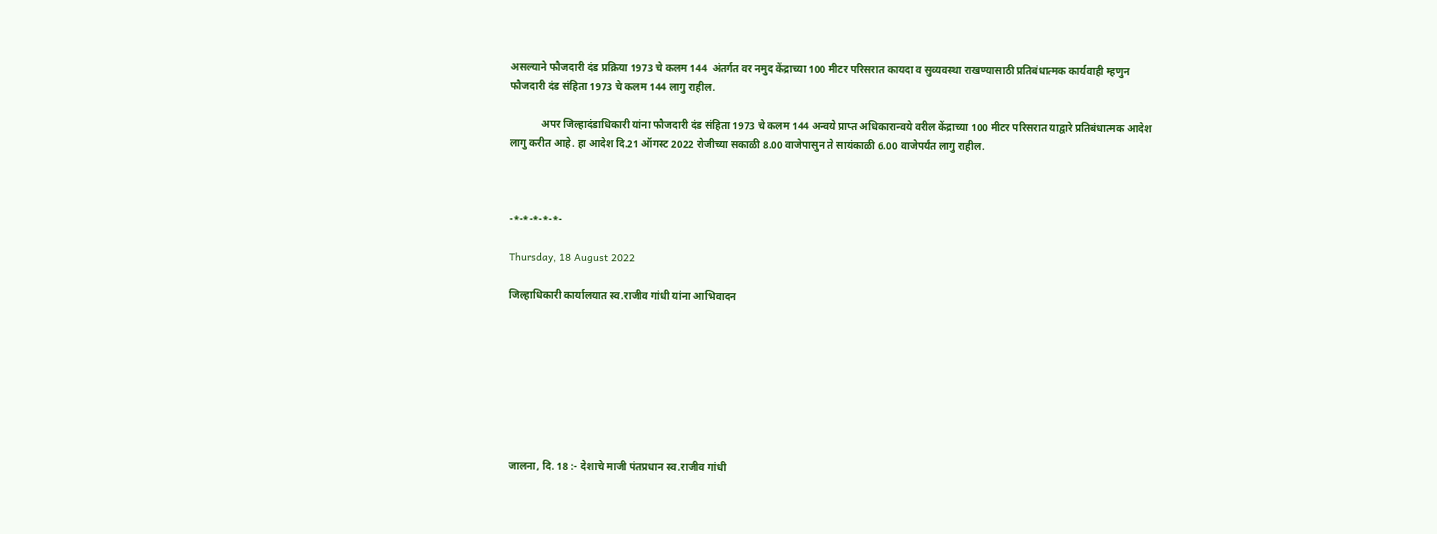असल्याने फौजदारी दंड प्रक्रिया 1973 चे कलम 144  अंतर्गत वर नमुद केंद्राच्या 100 मीटर परिसरात कायदा व सुव्यवस्था राखण्यासाठी प्रतिबंधात्मक कार्यवाही म्हणुन फौजदारी दंड संहिता 1973 चे कलम 144 लागु राहील.

            अपर जिल्हादंडाधिकारी यांना फौजदारी दंड संहिता 1973 चे कलम 144 अन्वये प्राप्त अधिकारान्वये वरील केंद्राच्या 100 मीटर परिसरात याद्वारे प्रतिबंधात्मक आदेश लागु करीत आहे. हा आदेश दि.21 ऑगस्ट 2022 रोजीच्या सकाळी 8.00 वाजेपासुन ते सायंकाळी 6.00 वाजेपर्यंत लागु राहील.



-*-*-*-*-*-

Thursday, 18 August 2022

जिल्हाधिकारी कार्यालयात स्व.राजीव गांधी यांना आभिवादन








जालना, दि. 18 :- देशाचे माजी पंतप्रधान स्व.राजीव गांधी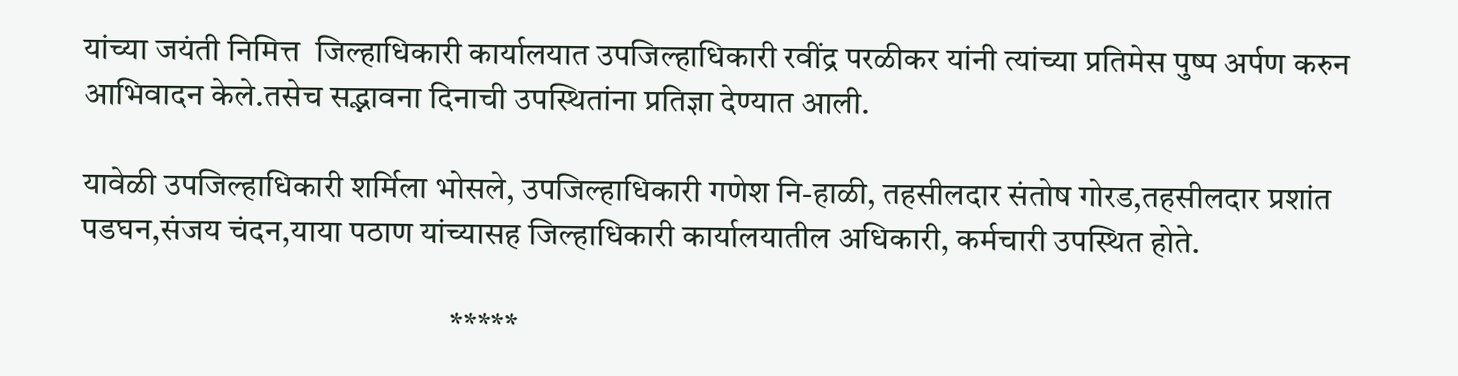यांच्या जयंती निमित्त  जिल्हाधिकारी कार्यालयात उपजिल्हाधिकारी रवींद्र परळीकर यांनी त्यांच्या प्रतिमेस पुष्प अर्पण करुन आभिवादन केले.तसेच सद्भावना दिनाची उपस्थितांना प्रतिज्ञा देण्यात आली.

यावेळी उपजिल्हाधिकारी शर्मिला भोसले, उपजिल्हाधिकारी गणेश नि-हाळी, तहसीलदार संतोष गोरड,तहसीलदार प्रशांत पडघन,संजय चंदन,याया पठाण यांच्यासह जिल्हाधिकारी कार्यालयातील अधिकारी, कर्मचारी उपस्थित होते.

                                                        *****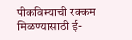पीकविम्याची रक्कम मिळण्यासाठी ई-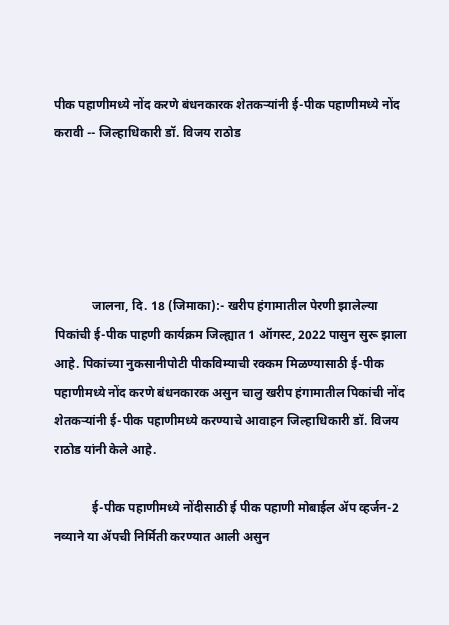पीक पहाणीमध्ये नोंद करणे बंधनकारक शेतकऱ्यांनी ई-पीक पहाणीमध्ये नोंद करावी -- जिल्हाधिकारी डॉ. विजय राठोड





            जालना, दि. 18 (जिमाका):- खरीप हंगामातील पेरणी झालेल्या पिकांची ई-पीक पाहणी कार्यक्रम जिल्ह्यात 1 ऑगस्ट, 2022 पासुन सुरू झाला आहे. पिकांच्या नुकसानीपोटी पीकविम्याची रक्कम मिळण्यासाठी ई-पीक पहाणीमध्ये नोंद करणे बंधनकारक असुन चालु खरीप हंगामातील पिकांची नोंद शेतकऱ्यांनी ई-पीक पहाणीमध्ये करण्याचे आवाहन जिल्हाधिकारी डॉ. विजय राठोड यांनी केले आहे.

            ई-पीक पहाणीमध्ये नोंदीसाठी ई पीक पहाणी मोबाईल ॲप व्हर्जन-2 नव्याने या ॲपची निर्मिती करण्यात आली असुन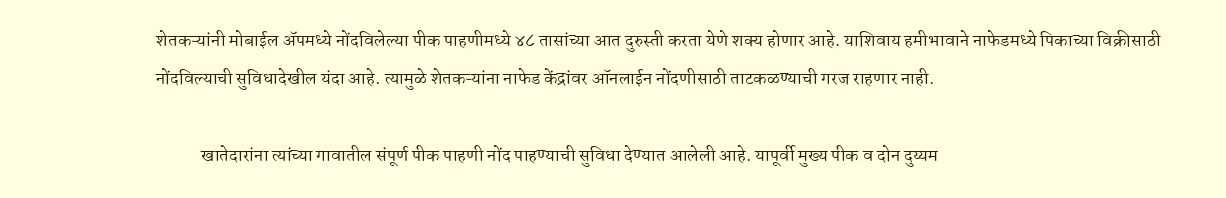शेतकऱ्यांनी मोबाईल ॲपमध्ये नोंदविलेल्या पीक पाहणीमध्ये ४८ तासांच्या आत दुरुस्ती करता येणे शक्य होणार आहे. याशिवाय हमीभावाने नाफेडमध्ये पिकाच्या विक्रीसाठी नोंदविल्याची सुविधादेखील यंदा आहे. त्यामुळे शेतकऱ्यांना नाफेड केंद्रांवर ऑनलाईन नोंदणीसाठी ताटकळण्याची गरज राहणार नाही.

            खातेदारांना त्यांच्या गावातील संपूर्ण पीक पाहणी नोंद पाहण्याची सुविधा देण्यात आलेली आहे. यापूर्वी मुख्य पीक व दोन दुय्यम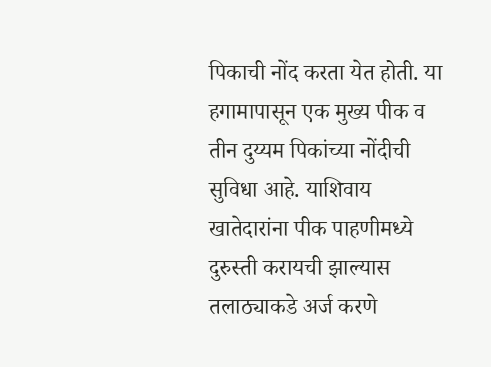पिकाची नोंद करता येत होती. या हगामापासून एक मुख्य पीक व तीन दुय्यम पिकांच्या नोंदीची सुविधा आहे. याशिवाय खातेदारांना पीक पाहणीमध्ये दुरुस्ती करायची झाल्यास तलाठ्याकडे अर्ज करणे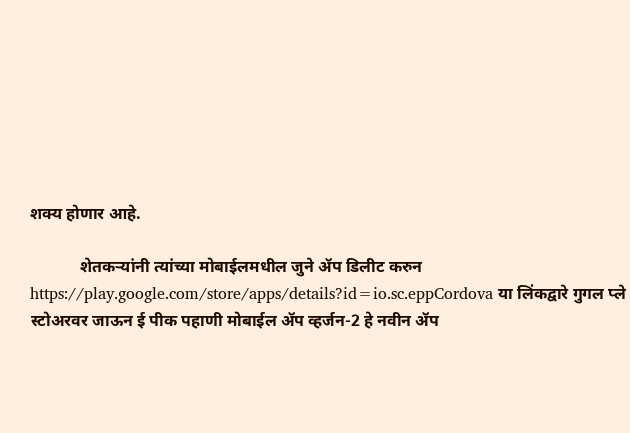शक्य होणार आहे.

            शेतकऱ्यांनी त्यांच्या मोबाईलमधील जुने ॲप डिलीट करुन https://play.google.com/store/apps/details?id=io.sc.eppCordova या लिंकद्वारे गुगल प्ले स्टोअरवर जाऊन ई पीक पहाणी मोबाईल ॲप व्हर्जन-2 हे नवीन ॲप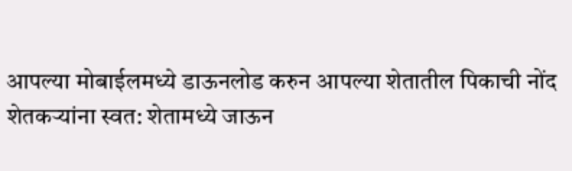आपल्या मोबाईलमध्ये डाऊनलोड करुन आपल्या शेतातील पिकाची नोंद शेतकऱ्यांना स्वत: शेतामध्ये जाऊन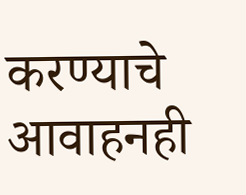करण्याचे आवाहनही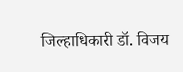जिल्हाधिकारी डॉ. विजय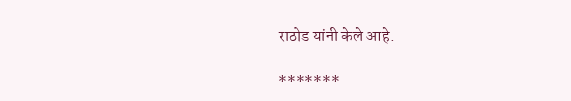राठोड यांनी केले आहे.

*******